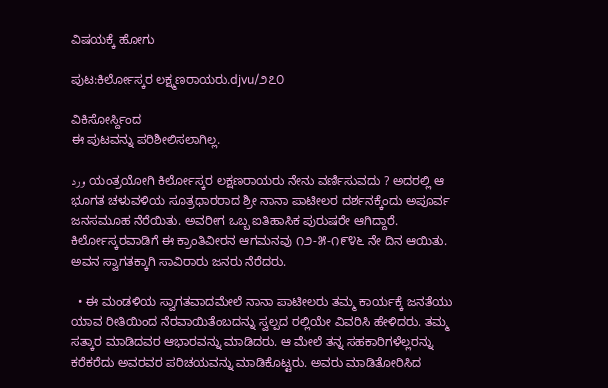ವಿಷಯಕ್ಕೆ ಹೋಗು

ಪುಟ:ಕಿರ್ಲೋಸ್ಕರ ಲಕ್ಷ್ಮಣರಾಯರು.djvu/೨೭೦

ವಿಕಿಸೋರ್ಸ್ದಿಂದ
ಈ ಪುಟವನ್ನು ಪರಿಶೀಲಿಸಲಾಗಿಲ್ಲ.

ورد ಯಂತ್ರಯೋಗಿ ಕಿರ್ಲೋಸ್ಕರ ಲಕ್ಷಣರಾಯರು ನೇನು ವರ್ಣಿಸುವದು ? ಅದರಲ್ಲಿ ಆ ಭೂಗತ ಚಳುವಳಿಯ ಸೂತ್ರಧಾರರಾದ ಶ್ರೀ ನಾನಾ ಪಾಟೀಲರ ದರ್ಶನಕ್ಕೆಂದು ಅಪೂರ್ವ ಜನಸಮೂಹ ನೆರೆಯಿತು. ಅವರೀಗ ಒಬ್ಬ ಐತಿಹಾಸಿಕ ಪುರುಷರೇ ಆಗಿದ್ದಾರೆ. ಕಿರ್ಲೋಸ್ಕರವಾಡಿಗೆ ಈ ಕ್ರಾಂತಿವೀರನ ಆಗಮನವು ೧೨-೫-೧೯೪೬ ನೇ ದಿನ ಆಯಿತು. ಅವನ ಸ್ವಾಗತಕ್ಕಾಗಿ ಸಾವಿರಾರು ಜನರು ನೆರೆದರು.

  • ಈ ಮಂಡಳಿಯ ಸ್ವಾಗತವಾದಮೇಲೆ ನಾನಾ ಪಾಟೀಲರು ತಮ್ಮ ಕಾರ್ಯಕ್ಕೆ ಜನತೆಯು ಯಾವ ರೀತಿಯಿಂದ ನೆರವಾಯಿತೆಂಬದನ್ನು ಸ್ವಲ್ಪದ ರಲ್ಲಿಯೇ ವಿವರಿಸಿ ಹೇಳಿದರು. ತಮ್ಮ ಸತ್ಕಾರ ಮಾಡಿದವರ ಆಭಾರವನ್ನು ಮಾಡಿದರು. ಆ ಮೇಲೆ ತನ್ನ ಸಹಕಾರಿಗಳೆಲ್ಲರನ್ನು ಕರೆಕರೆದು ಅವರವರ ಪರಿಚಯವನ್ನು ಮಾಡಿಕೊಟ್ಟರು. ಅವರು ಮಾಡಿತೋರಿಸಿದ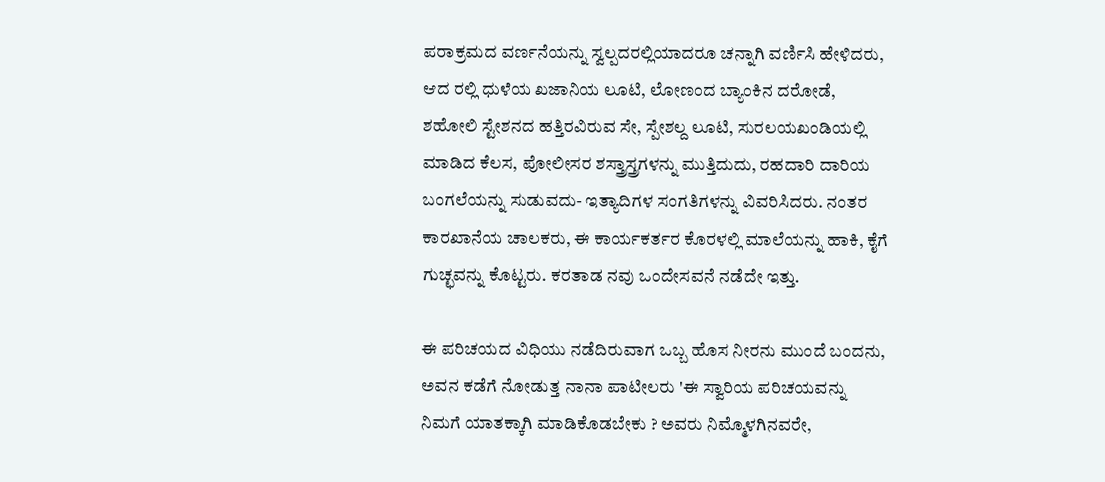ಪರಾಕ್ರಮದ ವರ್ಣನೆಯನ್ನು ಸ್ವಲ್ಪದರಲ್ಲಿಯಾದರೂ ಚನ್ನಾಗಿ ವರ್ಣಿಸಿ ಹೇಳಿದರು, ಆದ ರಲ್ಲಿ ಧುಳೆಯ ಖಜಾನಿಯ ಲೂಟಿ, ಲೋಣಂದ ಬ್ಯಾಂಕಿನ ದರೋಡೆ, ಶಹೋಲಿ ಸ್ಟೇಶನದ ಹತ್ತಿರವಿರುವ ಸೇ, ಸ್ಪೇಶಲ್ದ ಲೂಟಿ, ಸುರಲಯಖಂಡಿಯಲ್ಲಿ ಮಾಡಿದ ಕೆಲಸ, ಪೋಲೀಸರ ಶಸ್ತ್ರಾಸ್ತ್ರಗಳನ್ನು ಮುತ್ತಿದುದು, ರಹದಾರಿ ದಾರಿಯ ಬಂಗಲೆಯನ್ನು ಸುಡುವದು- ಇತ್ಯಾದಿಗಳ ಸಂಗತಿಗಳನ್ನು ವಿವರಿಸಿದರು. ನಂತರ ಕಾರಖಾನೆಯ ಚಾಲಕರು, ಈ ಕಾರ್ಯಕರ್ತರ ಕೊರಳಲ್ಲಿ ಮಾಲೆಯನ್ನು ಹಾಕಿ, ಕೈಗೆ ಗುಚ್ಛವನ್ನು ಕೊಟ್ಟರು. ಕರತಾಡ ನವು ಒಂದೇಸವನೆ ನಡೆದೇ ಇತ್ತು.

ಈ ಪರಿಚಯದ ವಿಧಿಯು ನಡೆದಿರುವಾಗ ಒಬ್ಬ ಹೊಸ ನೀರನು ಮುಂದೆ ಬಂದನು, ಅವನ ಕಡೆಗೆ ನೋಡುತ್ತ ನಾನಾ ಪಾಟೀಲರು 'ಈ ಸ್ವಾರಿಯ ಪರಿಚಯವನ್ನು ನಿಮಗೆ ಯಾತಕ್ಕಾಗಿ ಮಾಡಿಕೊಡಬೇಕು ? ಅವರು ನಿಮ್ಮೊಳಗಿನವರೇ,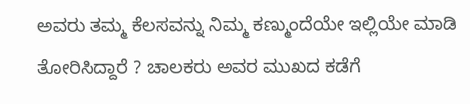ಅವರು ತಮ್ಮ ಕೆಲಸವನ್ನು ನಿಮ್ಮ ಕಣ್ಮುಂದೆಯೇ ಇಲ್ಲಿಯೇ ಮಾಡಿ ತೋರಿಸಿದ್ದಾರೆ ? ಚಾಲಕರು ಅವರ ಮುಖದ ಕಡೆಗೆ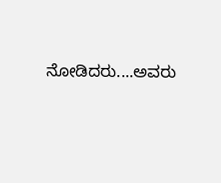ನೋಡಿದರು....ಅವರು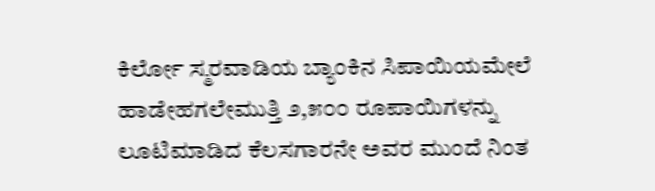ಕಿರ್ಲೋ ಸ್ಮರವಾಡಿಯ ಬ್ಯಾಂಕಿನ ಸಿಪಾಯಿಯಮೇಲೆ ಹಾಡೇಹಗಲೇಮುತ್ತಿ ೨,೫೦೦ ರೂಪಾಯಿಗಳನ್ನು ಲೂಟಿಮಾಡಿದ ಕೆಲಸಗಾರನೇ ಅವರ ಮುಂದೆ ನಿಂತ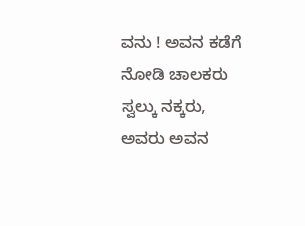ವನು ! ಅವನ ಕಡೆಗೆ ನೋಡಿ ಚಾಲಕರು ಸ್ವಲ್ಕು ನಕ್ಕರು, ಅವರು ಅವನ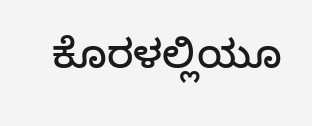ಕೊರಳಲ್ಲಿಯೂ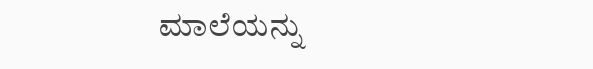ಮಾಲೆಯನ್ನು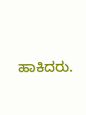ಹಾಕಿದರು.